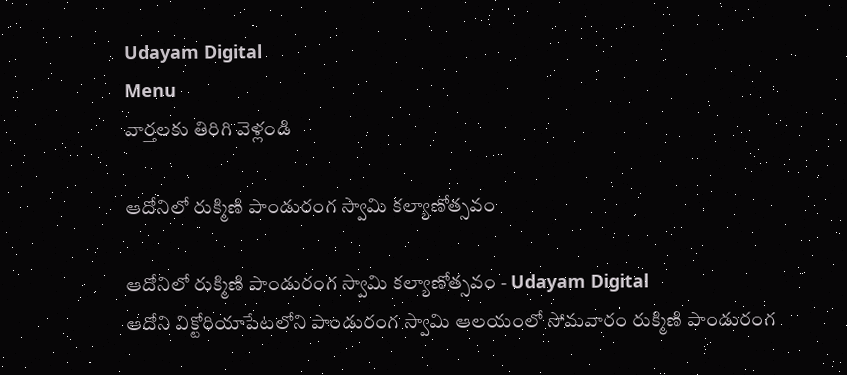Udayam Digital
Menu
వార్తలకు తిరిగి వెళ్లండి

ఆదోనిలో రుక్మిణి పాండురంగ స్వామి కల్యాణోత్సవం

ఆదోనిలో రుక్మిణి పాండురంగ స్వామి కల్యాణోత్సవం - Udayam Digital
ఆదోని విక్టోరియాపేటలోని పాండురంగ స్వామి ఆలయంలో సోమవారం రుక్మిణి పాండురంగ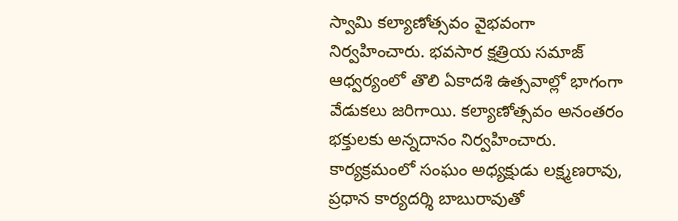స్వామి కల్యాణోత్సవం వైభవంగా నిర్వహించారు. భవసార క్షత్రియ సమాజ్ ఆధ్వర్యంలో తొలి ఏకాదశి ఉత్సవాల్లో భాగంగా వేడుకలు జరిగాయి. కల్యాణోత్సవం అనంతరం భక్తులకు అన్నదానం నిర్వహించారు. కార్యక్రమంలో సంఘం అధ్యక్షుడు లక్ష్మణరావు, ప్రధాన కార్యదర్శి బాబురావుతో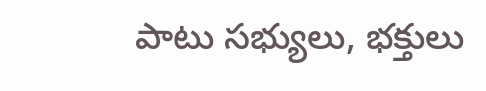పాటు సభ్యులు, భక్తులు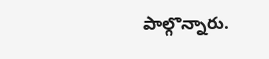పాల్గొన్నారు.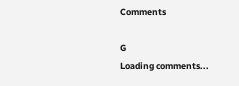Comments

G
Loading comments...